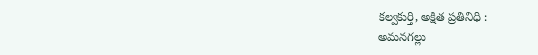కల్వకుర్తి, అక్షిత ప్రతినిధి :
అమనగల్లు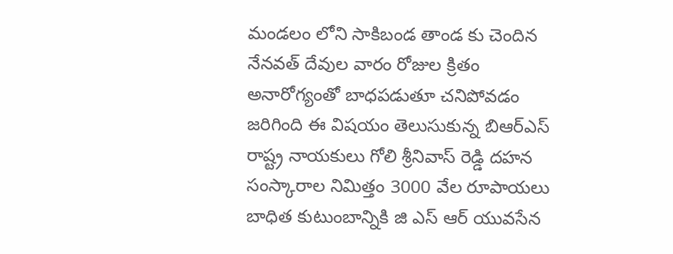మండలం లోని సాకిబండ తాండ కు చెందిన నేనవత్ దేవుల వారం రోజుల క్రితం అనారోగ్యంతో బాధపడుతూ చనిపోవడం జరిగింది ఈ విషయం తెలుసుకున్న బిఆర్ఎస్ రాష్ట్ర నాయకులు గోలి శ్రీనివాస్ రెడ్డి దహన సంస్కారాల నిమిత్తం 3000 వేల రూపాయలు బాధిత కుటుంబాన్నికి జి ఎస్ ఆర్ యువసేన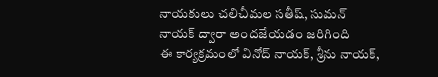నాయకులు చలిచీమల సతీష్, సుమన్ నాయక్ ద్వారా అందజేయడం జరిగింది
ఈ కార్యక్రమంలో వినోద్ నాయక్, శ్రీను నాయక్,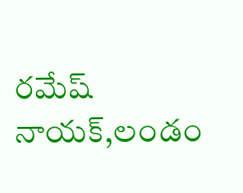రమేష్ నాయక్,లండం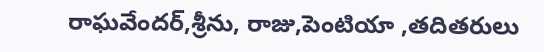రాఘవేందర్,శ్రీను, రాజు,పెంటియా ,తదితరులు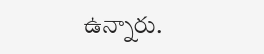ఉన్నారు.